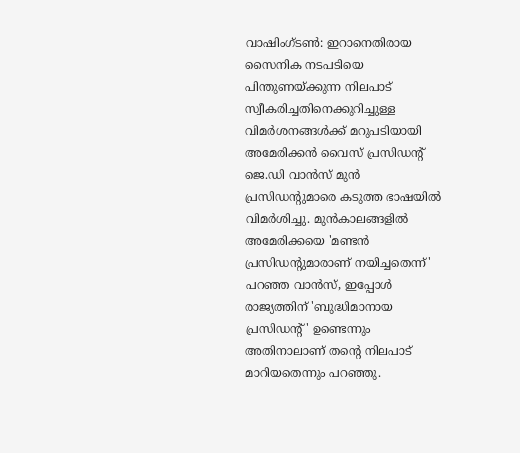വാഷിംഗ്ടൺ: ഇറാനെതിരായ സൈനിക നടപടിയെ പിന്തുണയ്ക്കുന്ന നിലപാട് സ്വീകരിച്ചതിനെക്കുറിച്ചുള്ള വിമർശനങ്ങൾക്ക് മറുപടിയായി അമേരിക്കൻ വൈസ് പ്രസിഡന്റ് ജെ.ഡി വാൻസ് മുൻ പ്രസിഡന്റുമാരെ കടുത്ത ഭാഷയിൽ വിമർശിച്ചു. മുൻകാലങ്ങളിൽ അമേരിക്കയെ 'മണ്ടൻ പ്രസിഡന്റുമാരാണ് നയിച്ചതെന്ന്' പറഞ്ഞ വാൻസ്, ഇപ്പോൾ രാജ്യത്തിന് 'ബുദ്ധിമാനായ പ്രസിഡന്റ്' ഉണ്ടെന്നും അതിനാലാണ് തന്റെ നിലപാട് മാറിയതെന്നും പറഞ്ഞു.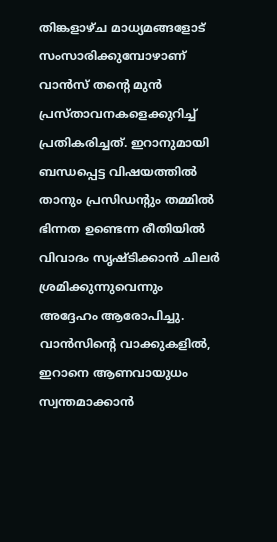തിങ്കളാഴ്ച മാധ്യമങ്ങളോട് സംസാരിക്കുമ്പോഴാണ് വാൻസ് തന്റെ മുൻ പ്രസ്താവനകളെക്കുറിച്ച് പ്രതികരിച്ചത്. ഇറാനുമായി ബന്ധപ്പെട്ട വിഷയത്തിൽ താനും പ്രസിഡന്റും തമ്മിൽ ഭിന്നത ഉണ്ടെന്ന രീതിയിൽ വിവാദം സൃഷ്ടിക്കാൻ ചിലർ ശ്രമിക്കുന്നുവെന്നും അദ്ദേഹം ആരോപിച്ചു.
വാൻസിന്റെ വാക്കുകളിൽ, ഇറാനെ ആണവായുധം സ്വന്തമാക്കാൻ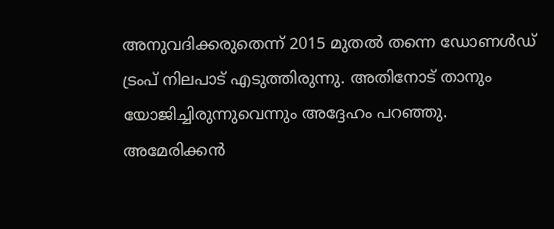അനുവദിക്കരുതെന്ന് 2015 മുതൽ തന്നെ ഡോണൾഡ് ട്രംപ് നിലപാട് എടുത്തിരുന്നു. അതിനോട് താനും യോജിച്ചിരുന്നുവെന്നും അദ്ദേഹം പറഞ്ഞു.
അമേരിക്കൻ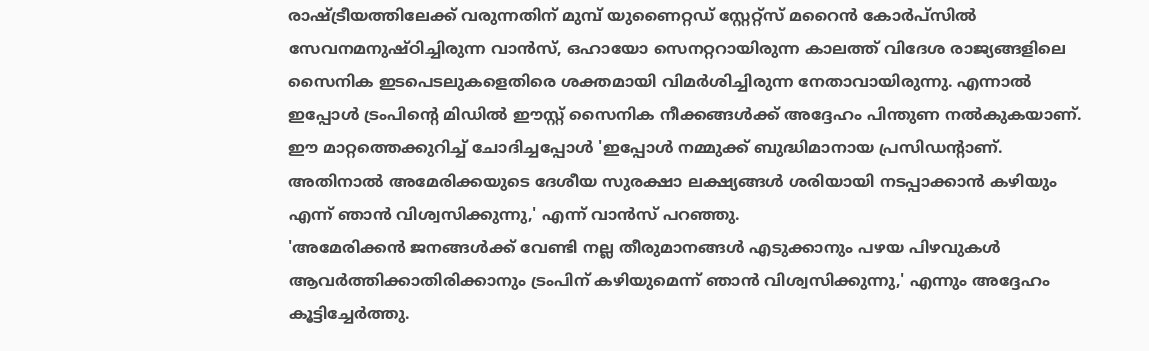രാഷ്ട്രീയത്തിലേക്ക് വരുന്നതിന് മുമ്പ് യുണൈറ്റഡ് സ്റ്റേറ്റ്സ് മറൈൻ കോർപ്സിൽ സേവനമനുഷ്ഠിച്ചിരുന്ന വാൻസ്, ഒഹായോ സെനറ്ററായിരുന്ന കാലത്ത് വിദേശ രാജ്യങ്ങളിലെ സൈനിക ഇടപെടലുകളെതിരെ ശക്തമായി വിമർശിച്ചിരുന്ന നേതാവായിരുന്നു. എന്നാൽ ഇപ്പോൾ ട്രംപിന്റെ മിഡിൽ ഈസ്റ്റ് സൈനിക നീക്കങ്ങൾക്ക് അദ്ദേഹം പിന്തുണ നൽകുകയാണ്.
ഈ മാറ്റത്തെക്കുറിച്ച് ചോദിച്ചപ്പോൾ 'ഇപ്പോൾ നമ്മുക്ക് ബുദ്ധിമാനായ പ്രസിഡന്റാണ്. അതിനാൽ അമേരിക്കയുടെ ദേശീയ സുരക്ഷാ ലക്ഷ്യങ്ങൾ ശരിയായി നടപ്പാക്കാൻ കഴിയും എന്ന് ഞാൻ വിശ്വസിക്കുന്നു,' എന്ന് വാൻസ് പറഞ്ഞു.
'അമേരിക്കൻ ജനങ്ങൾക്ക് വേണ്ടി നല്ല തീരുമാനങ്ങൾ എടുക്കാനും പഴയ പിഴവുകൾ ആവർത്തിക്കാതിരിക്കാനും ട്രംപിന് കഴിയുമെന്ന് ഞാൻ വിശ്വസിക്കുന്നു,' എന്നും അദ്ദേഹം കൂട്ടിച്ചേർത്തു.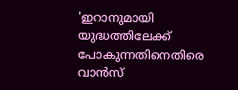'ഇറാനുമായി യുദ്ധത്തിലേക്ക് പോകുന്നതിനെതിരെ വാൻസ്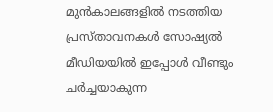മുൻകാലങ്ങളിൽ നടത്തിയ പ്രസ്താവനകൾ സോഷ്യൽ മീഡിയയിൽ ഇപ്പോൾ വീണ്ടും ചർച്ചയാകുന്ന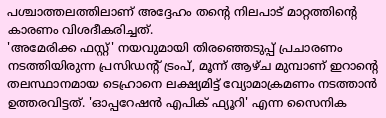പശ്ചാത്തലത്തിലാണ് അദ്ദേഹം തന്റെ നിലപാട് മാറ്റത്തിന്റെ കാരണം വിശദീകരിച്ചത്.
'അമേരിക്ക ഫസ്റ്റ്' നയവുമായി തിരഞ്ഞെടുപ്പ് പ്രചാരണം നടത്തിയിരുന്ന പ്രസിഡന്റ് ട്രംപ്, മൂന്ന് ആഴ്ച മുമ്പാണ് ഇറാന്റെ തലസ്ഥാനമായ ടെഹ്രാനെ ലക്ഷ്യമിട്ട് വ്യോമാക്രമണം നടത്താൻ ഉത്തരവിട്ടത്. 'ഓപ്പറേഷൻ എപിക് ഫ്യൂറി' എന്ന സൈനിക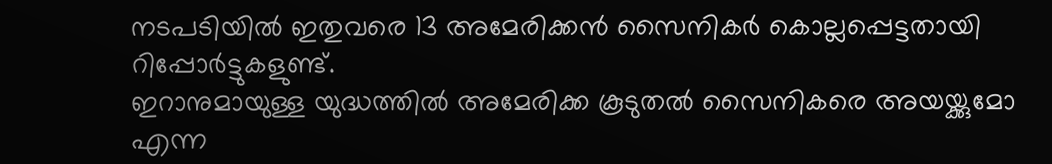നടപടിയിൽ ഇതുവരെ 13 അമേരിക്കൻ സൈനികർ കൊല്ലപ്പെട്ടതായി റിപ്പോർട്ടുകളുണ്ട്.
ഇറാനുമായുള്ള യുദ്ധത്തിൽ അമേരിക്ക കൂടുതൽ സൈനികരെ അയയ്ക്കുമോ എന്ന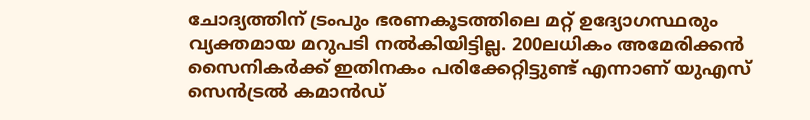ചോദ്യത്തിന് ട്രംപും ഭരണകൂടത്തിലെ മറ്റ് ഉദ്യോഗസ്ഥരും വ്യക്തമായ മറുപടി നൽകിയിട്ടില്ല. 200ലധികം അമേരിക്കൻ സൈനികർക്ക് ഇതിനകം പരിക്കേറ്റിട്ടുണ്ട് എന്നാണ് യുഎസ് സെൻട്രൽ കമാൻഡ്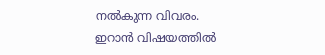നൽകുന്ന വിവരം.
ഇറാൻ വിഷയത്തിൽ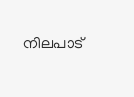നിലപാട്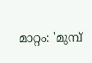മാറ്റം: 'മുമ്പ്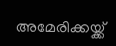അമേരിക്കയ്ക്ക്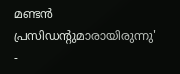മണ്ടൻ പ്രസിഡന്റുമാരായിരുന്നു' -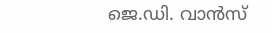ജെ.ഡി. വാൻസ്